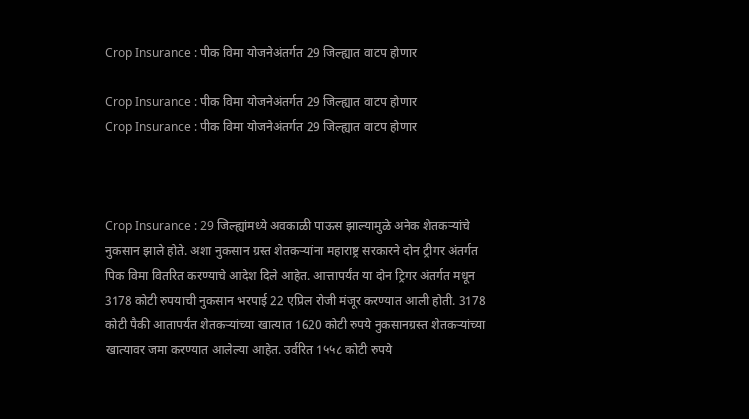Crop Insurance : पीक विमा योजनेअंतर्गत 29 जिल्ह्यात वाटप होणार

Crop Insurance : पीक विमा योजनेअंतर्गत 29 जिल्ह्यात वाटप होणार
Crop Insurance : पीक विमा योजनेअंतर्गत 29 जिल्ह्यात वाटप होणार



Crop Insurance : 29 जिल्ह्यांमध्ये अवकाळी पाऊस झाल्यामुळे अनेक शेतकऱ्यांचे नुकसान झाले होते. अशा नुकसान ग्रस्त शेतकऱ्यांना महाराष्ट्र सरकारने दोन ट्रीगर अंतर्गत पिक विमा वितरित करण्याचे आदेश दिले आहेत. आत्तापर्यंत या दोन ट्रिगर अंतर्गत मधून 3178 कोटी रुपयाची नुकसान भरपाई 22 एप्रिल रोजी मंजूर करण्यात आली होती. 3178 कोटी पैकी आतापर्यंत शेतकऱ्यांच्या खात्यात 1620 कोटी रुपये नुकसानग्रस्त शेतकऱ्यांच्या खात्यावर जमा करण्यात आलेल्या आहेत. उर्वरित 1५५८ कोटी रुपये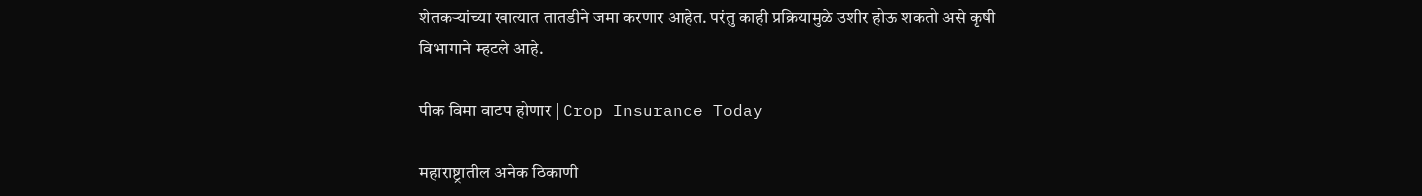शेतकऱ्यांच्या खात्यात तातडीने जमा करणार आहेत. परंतु काही प्रक्रियामुळे उशीर होऊ शकतो असे कृषी विभागाने म्हटले आहे.

पीक विमा वाटप होणार | Crop Insurance Today

महाराष्ट्रातील अनेक ठिकाणी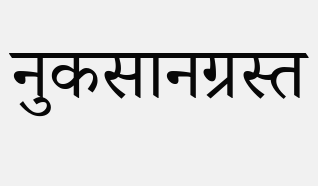नुकसानग्रस्त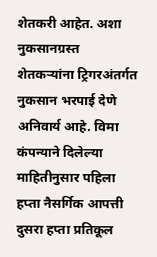शेतकरी आहेत. अशा नुकसानग्रस्त शेतकऱ्यांना ट्रिगरअंतर्गत नुकसान भरपाई देणे अनिवार्य आहे. विमा कंपन्याने दिलेल्या माहितीनुसार पहिला हप्ता नैसर्गिक आपत्ती दुसरा हप्ता प्रतिकूल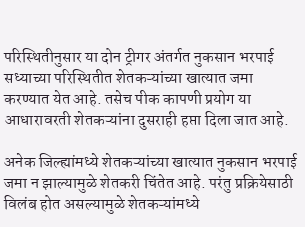परिस्थितीनुसार या दोन ट्रीगर अंतर्गत नुकसान भरपाई सध्याच्या परिस्थितीत शेतकऱ्यांच्या खात्यात जमा करण्यात येत आहे. तसेच पीक कापणी प्रयोग या आधारावरती शेतकऱ्यांना दुसराही हप्ता दिला जात आहे.

अनेक जिल्ह्यांमध्ये शेतकऱ्यांच्या खात्यात नुकसान भरपाई जमा न झाल्यामुळे शेतकरी चिंतेत आहे. परंतु प्रक्रियेसाठी विलंब होत असल्यामुळे शेतकऱ्यांमध्ये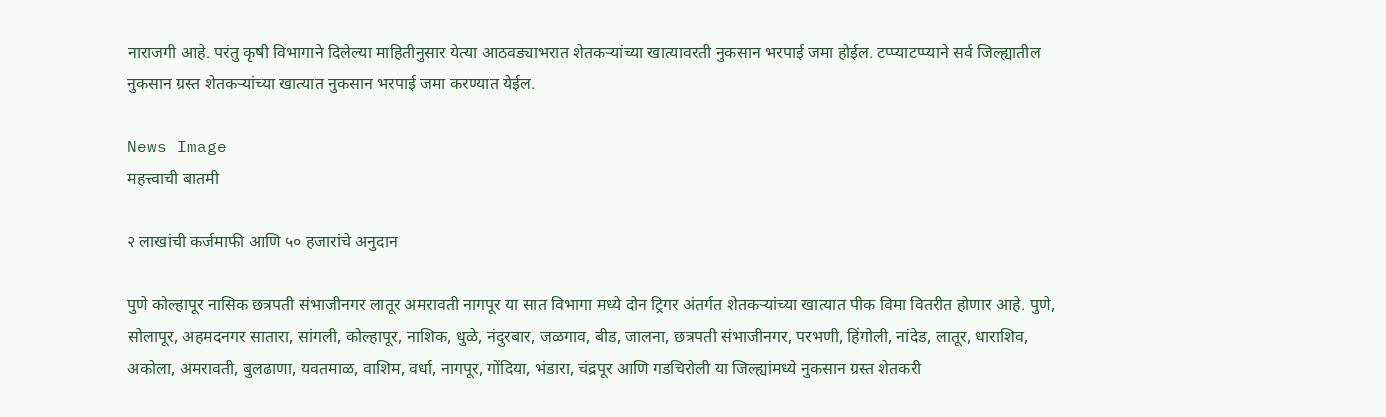नाराजगी आहे. परंतु कृषी विभागाने दिलेल्या माहितीनुसार येत्या आठवड्याभरात शेतकऱ्यांच्या खात्यावरती नुकसान भरपाई जमा होईल. टप्प्याटप्प्याने सर्व जिल्ह्यातील नुकसान ग्रस्त शेतकऱ्यांच्या खात्यात नुकसान भरपाई जमा करण्यात येईल.

News Image
महत्त्वाची बातमी

२ लाखांची कर्जमाफी आणि ५० हजारांचे अनुदान

पुणे कोल्हापूर नासिक छत्रपती संभाजीनगर लातूर अमरावती नागपूर या सात व‍िभागा मध्ये दोन ट्रिगर अंतर्गत शेतकऱ्यांच्या खात्यात पीक विमा वितरीत होणार आहे. पुणे, सोलापूर, अहमदनगर सातारा, सांगली, कोल्हापूर, नाशिक, धुळे, नंदुरबार, जळगाव, बीड, जालना, छत्रपती संभाजीनगर, परभणी, हिंगोली, नांदेड, लातूर, धाराशिव, अकोला, अमरावती, बुलढाणा, यवतमाळ, वाशिम, वर्धा, नागपूर, गोंदिया, भंडारा, चंद्रपूर आणि गडचिरोली या जिल्ह्यांमध्ये नुकसान ग्रस्त शेतकरी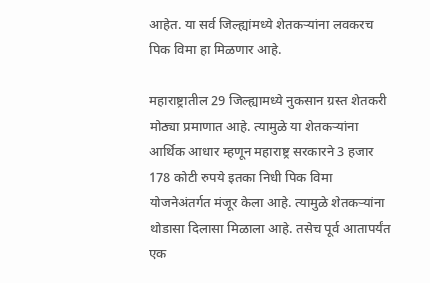आहेत. या सर्व जिल्ह्यांमध्ये शेतकऱ्यांना लवकरच पिक विमा हा मिळणार आहे.

महाराष्ट्रातील 29 जिल्ह्यामध्ये नुकसान ग्रस्त शेतकरी मोठ्या प्रमाणात आहे. त्यामुळे या शेतकऱ्यांना आर्थिक आधार म्हणून महाराष्ट्र सरकारने 3 हजार 178 कोटी रुपये इतका निधी पिक विमा योजनेअंतर्गत मंजूर केला आहे. त्यामुळे शेतकऱ्यांना थोडासा दिलासा मिळाला आहे. तसेच पूर्व आतापर्यंत एक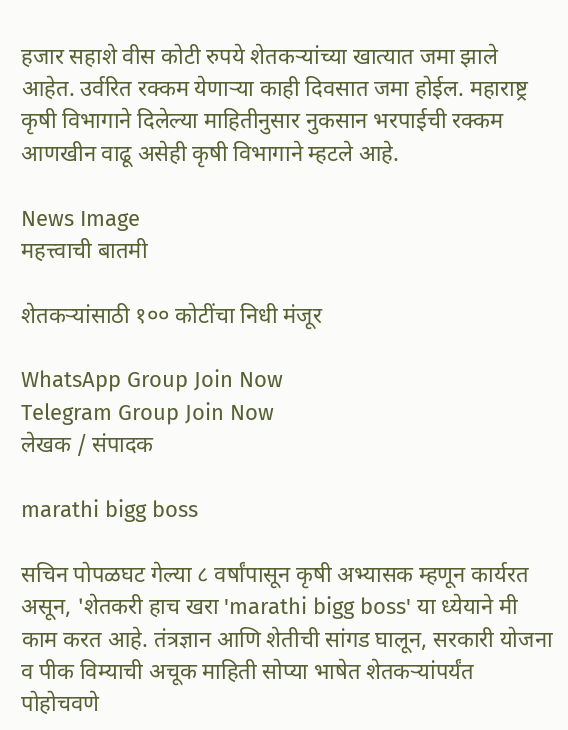हजार सहाशे वीस कोटी रुपये शेतकऱ्यांच्या खात्यात जमा झाले आहेत. उर्वरित रक्कम येणाऱ्या काही दिवसात जमा होईल. महाराष्ट्र कृषी विभागाने दिलेल्या माहितीनुसार नुकसान भरपाईची रक्कम आणखीन वाढू असेही कृषी विभागाने म्हटले आहे.

News Image
महत्त्वाची बातमी

शेतकऱ्यांसाठी १०० कोटींचा निधी मंजूर

WhatsApp Group Join Now
Telegram Group Join Now
लेखक / संपादक

marathi bigg boss

सचिन पोपळघट गेल्या ८ वर्षांपासून कृषी अभ्यासक म्हणून कार्यरत असून, 'शेतकरी हाच खरा 'marathi bigg boss' या ध्येयाने मी काम करत आहे. तंत्रज्ञान आणि शेतीची सांगड घालून, सरकारी योजना व पीक विम्याची अचूक माहिती सोप्या भाषेत शेतकऱ्यांपर्यंत पोहोचवणे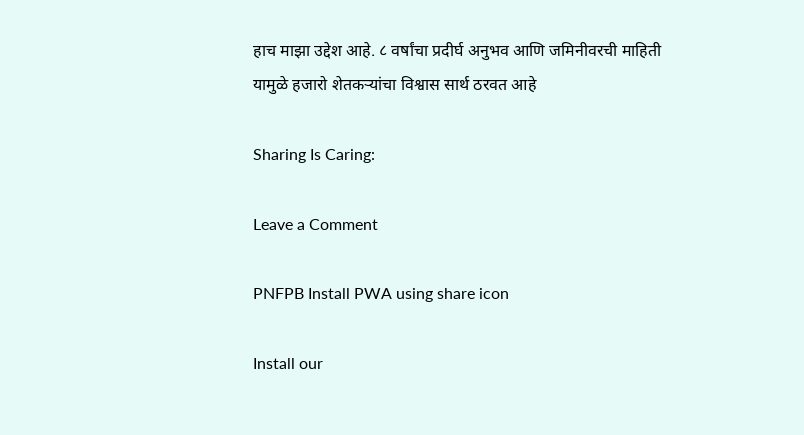हाच माझा उद्देश आहे. ८ वर्षांचा प्रदीर्घ अनुभव आणि जमिनीवरची माहिती यामुळे हजारो शेतकऱ्यांचा विश्वास सार्थ ठरवत आहे

Sharing Is Caring:

Leave a Comment

PNFPB Install PWA using share icon

Install our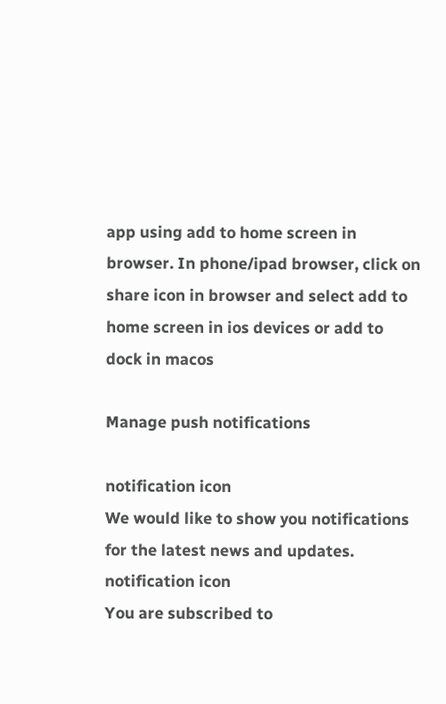app using add to home screen in browser. In phone/ipad browser, click on share icon in browser and select add to home screen in ios devices or add to dock in macos

Manage push notifications

notification icon
We would like to show you notifications for the latest news and updates.
notification icon
You are subscribed to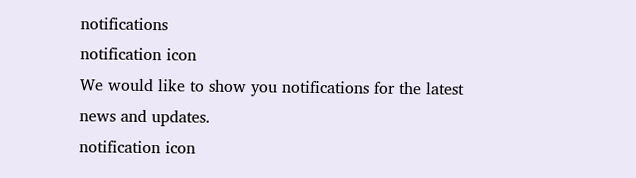notifications
notification icon
We would like to show you notifications for the latest news and updates.
notification icon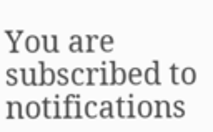You are subscribed to notifications